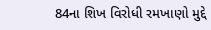84ના શિખ વિરોધી રમખાણો મુદ્દે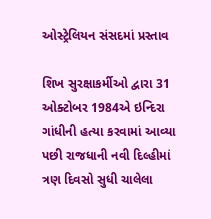ઓસ્ટ્રેલિયન સંસદમાં પ્રસ્તાવ

શિખ સુરક્ષાકર્મીઓ દ્વારા 31 ઓક્ટોબર 1984એ ઇન્દિરા ગાંધીની હત્યા કરવામાં આવ્યા પછી રાજધાની નવી દિલ્હીમાં ત્રણ દિવસો સુધી ચાલેલા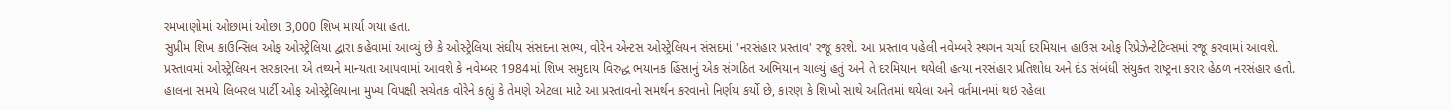રમખાણોમાં ઓછામાં ઓછા 3,000 શિખ માર્યા ગયા હતા.
સુપ્રીમ શિખ કાઉન્સિલ ઓફ ઓસ્ટ્રેલિયા દ્વારા કહેવામાં આવ્યું છે કે ઓસ્ટ્રેલિયા સંઘીય સંસદના સભ્ય, વોરેન એન્ટસ ઓસ્ટ્રેલિયન સંસદમાં 'નરસંહાર પ્રસ્તાવ' રજૂ કરશે. આ પ્રસ્તાવ પહેલી નવેમ્બરે સ્થગન ચર્ચા દરમિયાન હાઉસ ઓફ રિપ્રેઝેન્ટેટિવ્સમાં રજૂ કરવામાં આવશે.
પ્રસ્તાવમાં ઓસ્ટ્રેલિયન સરકારના એ તથ્યને માન્યતા આપવામાં આવશે કે નવેમ્બર 1984માં શિખ સમુદાય વિરુદ્ધ ભયાનક હિંસાનું એક સંગઠિત અભિયાન ચાલ્યું હતું અને તે દરમિયાન થયેલી હત્યા નરસંહાર પ્રતિશોધ અને દંડ સંબંધી સંયુક્ત રાષ્ટ્રના કરાર હેઠળ નરસંહાર હતો.
હાલના સમયે લિબરલ પાર્ટી ઓફ ઓસ્ટ્રેલિયાના મુખ્ય વિપક્ષી સચેતક વોરેને કહ્યું કે તેમણે એટલા માટે આ પ્રસ્તાવનો સમર્થન કરવાનો નિર્ણય કર્યો છે, કારણ કે શિખો સાથે અતિતમાં થયેલા અને વર્તમાનમાં થઇ રહેલા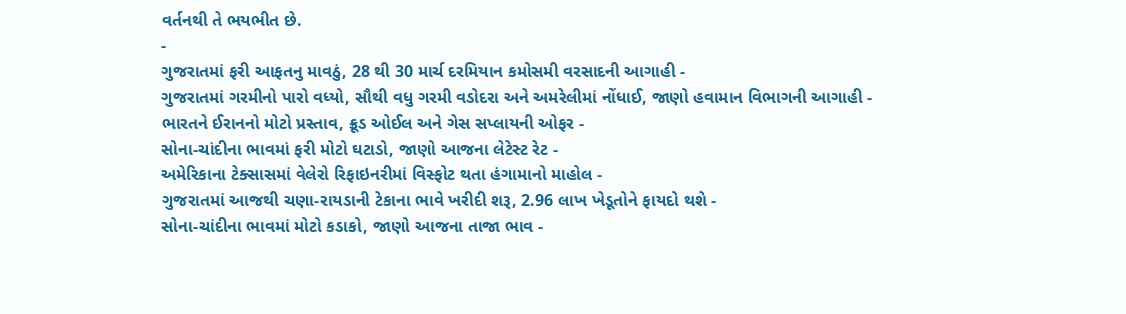વર્તનથી તે ભયભીત છે.
-
ગુજરાતમાં ફરી આફતનુ માવઠું, 28 થી 30 માર્ચ દરમિયાન કમોસમી વરસાદની આગાહી -
ગુજરાતમાં ગરમીનો પારો વધ્યો, સૌથી વધુ ગરમી વડોદરા અને અમરેલીમાં નોંધાઈ, જાણો હવામાન વિભાગની આગાહી -
ભારતને ઈરાનનો મોટો પ્રસ્તાવ, ક્રૂડ ઓઈલ અને ગેસ સપ્લાયની ઓફર -
સોના-ચાંદીના ભાવમાં ફરી મોટો ઘટાડો, જાણો આજના લેટેસ્ટ રેટ -
અમેરિકાના ટેક્સાસમાં વેલેરો રિફાઇનરીમાં વિસ્ફોટ થતા હંગામાનો માહોલ -
ગુજરાતમાં આજથી ચણા-રાયડાની ટેકાના ભાવે ખરીદી શરૂ, 2.96 લાખ ખેડૂતોને ફાયદો થશે -
સોના-ચાંદીના ભાવમાં મોટો કડાકો, જાણો આજના તાજા ભાવ -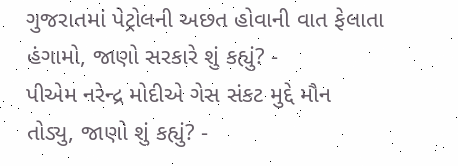ગુજરાતમાં પેટ્રોલની અછત હોવાની વાત ફેલાતા હંગામો, જાણો સરકારે શું કહ્યું? -
પીએમ નરેન્દ્ર મોદીએ ગેસ સંકટ મુદ્દે મૌન તોડ્યુ, જાણો શું કહ્યું? -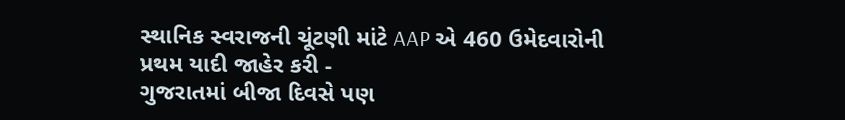સ્થાનિક સ્વરાજની ચૂંટણી માંટે AAP એ 460 ઉમેદવારોની પ્રથમ યાદી જાહેર કરી -
ગુજરાતમાં બીજા દિવસે પણ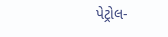પેટ્રોલ-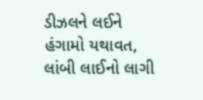ડીઝલને લઈને હંગામો યથાવત, લાંબી લાઈનો લાગી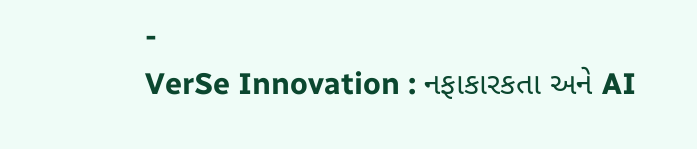-
VerSe Innovation : નફાકારકતા અને AI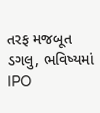તરફ મજબૂત ડગલુ, ભવિષ્યમાં IPO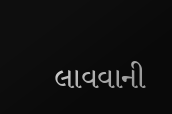લાવવાની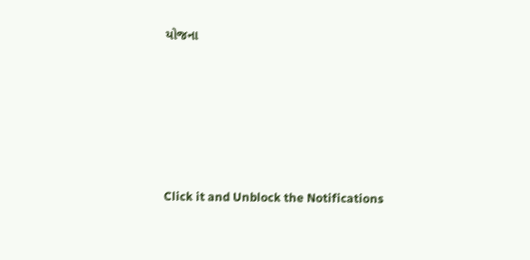યોજના









Click it and Unblock the Notifications